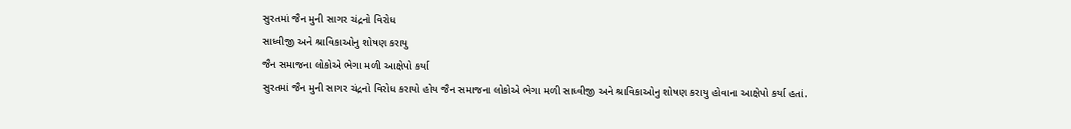સુરતમાં જૈન મુની સાગર ચંદ્રનો વિરોધ
સાધ્વીજી અને શ્રાવિકાઓનુ શોષણ કરાયુ
જૈન સમાજના લોકોએ ભેગા મળી આક્ષેપો કર્યા
સુરતમાં જૈન મુની સાગર ચંદ્રનો વિરોધ કરાયો હોય જૈન સમાજના લોકોએ ભેગા મળી સાધ્વીજી અને શ્રાવિકાઓનુ શોષણ કરાયુ હોવાના આક્ષેપો કર્યા હતાં.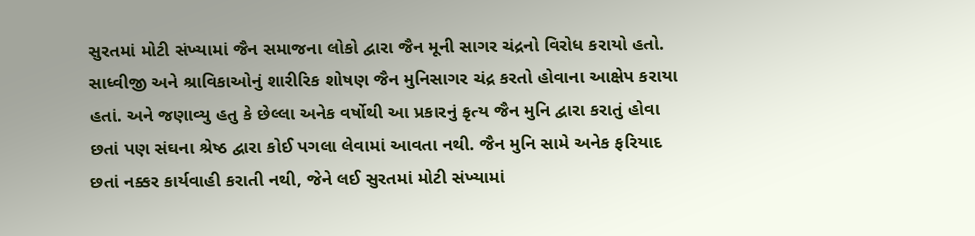સુરતમાં મોટી સંખ્યામાં જૈન સમાજના લોકો દ્વારા જૈન મૂની સાગર ચંદ્રનો વિરોધ કરાયો હતો. સાધ્વીજી અને શ્રાવિકાઓનું શારીરિક શોષણ જૈન મુનિસાગર ચંદ્ર કરતો હોવાના આક્ષેપ કરાયા હતાં. અને જણાવ્યુ હતુ કે છેલ્લા અનેક વર્ષોથી આ પ્રકારનું કૃત્ય જૈન મુનિ દ્વારા કરાતું હોવા છતાં પણ સંઘના શ્રેષ્ઠ દ્વારા કોઈ પગલા લેવામાં આવતા નથી. જૈન મુનિ સામે અનેક ફરિયાદ છતાં નક્કર કાર્યવાહી કરાતી નથી, જેને લઈ સુરતમાં મોટી સંખ્યામાં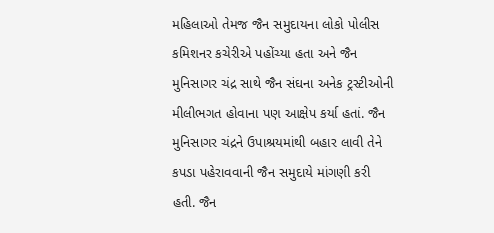મહિલાઓ તેમજ જૈન સમુદાયના લોકો પોલીસ કમિશનર કચેરીએ પહોંચ્યા હતા અને જૈન મુનિસાગર ચંદ્ર સાથે જૈન સંઘના અનેક ટ્રસ્ટીઓની મીલીભગત હોવાના પણ આક્ષેપ કર્યા હતાં. જૈન મુનિસાગર ચંદ્રને ઉપાશ્રયમાંથી બહાર લાવી તેને કપડા પહેરાવવાની જૈન સમુદાયે માંગણી કરી હતી. જૈન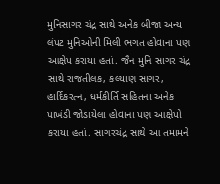મુનિસાગર ચંદ્ર સાથે અનેક બીજા અન્ય લંપટ મુનિઓની મિલી ભગત હોવાના પણ આક્ષેપ કરાયા હતાં. જૈન મુનિ સાગર ચંદ્ર સાથે રાજતીલક, કલ્યાણ સાગર, હાર્દિકરત્ન, ધર્મકીર્તિ સહિતના અનેક પાખંડી જોડાયેલા હોવાના પણ આક્ષેપો કરાયા હતાં. સાગરચંદ્ર સાથે આ તમામને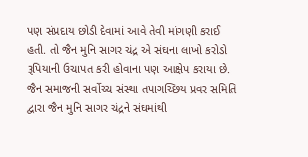પણ સંપ્રદાય છોડી દેવામાં આવે તેવી માંગણી કરાઈ હતી. તો જૈન મુનિ સાગર ચંદ્ર એ સંઘના લાખો કરોડો રૂપિયાની ઉચાપત કરી હોવાના પણ આક્ષેપ કરાયા છે.
જૈન સમાજની સર્વોચ્ચ સંસ્થા તપાગચ્છિય પ્રવર સમિતિ દ્વારા જૈન મુનિ સાગર ચંદ્રને સંઘમાંથી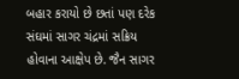બહાર કરાયો છે છતાં પણ દરેક સંઘમાં સાગર ચંદ્રમાં સક્રિય હોવાના આક્ષેપ છે. જૈન સાગર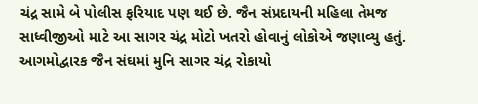ચંદ્ર સામે બે પોલીસ ફરિયાદ પણ થઈ છે. જૈન સંપ્રદાયની મહિલા તેમજ સાધ્વીજીઓ માટે આ સાગર ચંદ્ર મોટો ખતરો હોવાનું લોકોએ જણાવ્યુ હતું. આગમોદ્વારક જૈન સંઘમાં મુનિ સાગર ચંદ્ર રોકાયો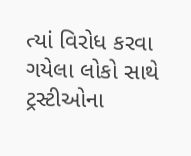ત્યાં વિરોધ કરવા ગયેલા લોકો સાથે ટ્રસ્ટીઓના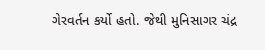ગેરવર્તન કર્યો હતો. જેથી મુનિસાગર ચંદ્ર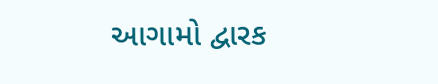આગામો દ્વારક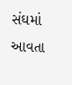સંઘમાં આવતા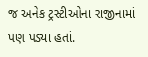જ અનેક ટ્રસ્ટીઓના રાજીનામાં પણ પડ્યા હતાં.